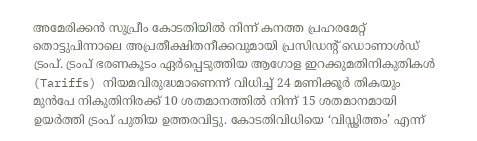അമേരിക്കൻ സുപ്രീം കോടതിയിൽ നിന്ന് കനത്ത പ്രഹരമേറ്റ് തൊട്ടുപിന്നാലെ അപ്രതീക്ഷിതനീക്കവുമായി പ്രസിഡന്റ് ഡൊണാൾഡ് ട്രംപ്. ട്രംപ് ഭരണകൂടം ഏർപ്പെടുത്തിയ ആഗോള ഇറക്കുമതിനികുതികൾ (Tariffs) നിയമവിരുദ്ധമാണെന്ന് വിധിച്ച് 24 മണിക്കൂർ തികയും മുൻപേ നികുതിനിരക്ക് 10 ശതമാനത്തിൽ നിന്ന് 15 ശതമാനമായി ഉയർത്തി ട്രംപ് പുതിയ ഉത്തരവിട്ടു. കോടതിവിധിയെ ‘വിഡ്ഢിത്തം’ എന്ന്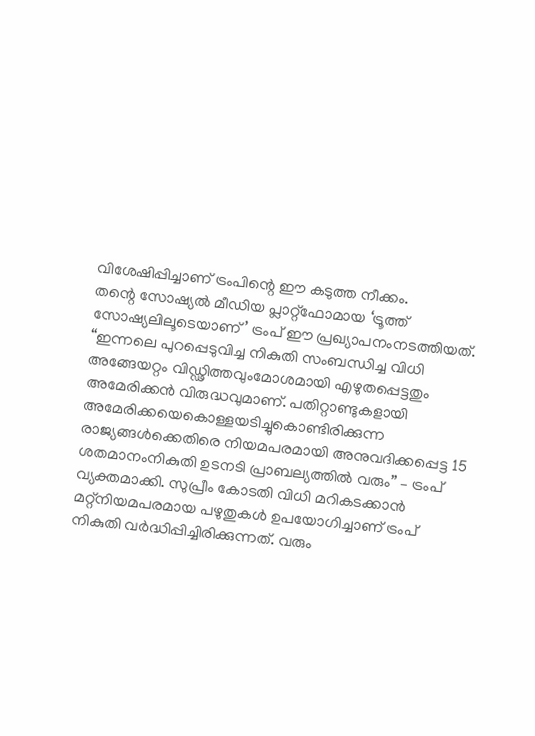വിശേഷിപ്പിച്ചാണ് ട്രംപിന്റെ ഈ കടുത്ത നീക്കം.
തന്റെ സോഷ്യൽ മീഡിയ പ്ലാറ്റ്ഫോമായ ‘ട്രൂത്ത് സോഷ്യലിലൂടെയാണ്’ ട്രംപ് ഈ പ്രഖ്യാപനംനടത്തിയത്. “ഇന്നലെ പുറപ്പെടുവിച്ച നികുതി സംബന്ധിച്ച വിധി അങ്ങേയറ്റം വിഡ്ഢിത്തവുംമോശമായി എഴുതപ്പെട്ടതും അമേരിക്കൻ വിരുദ്ധവുമാണ്. പതിറ്റാണ്ടുകളായി അമേരിക്കയെകൊള്ളയടിച്ചുകൊണ്ടിരിക്കുന്ന രാജ്യങ്ങൾക്കെതിരെ നിയമപരമായി അനുവദിക്കപ്പെട്ട 15 ശതമാനംനികുതി ഉടനടി പ്രാബല്യത്തിൽ വരും” – ട്രംപ് വ്യക്തമാക്കി. സുപ്രീം കോടതി വിധി മറികടക്കാൻ മറ്റ്നിയമപരമായ പഴുതുകൾ ഉപയോഗിച്ചാണ് ട്രംപ് നികുതി വർദ്ധിപ്പിച്ചിരിക്കുന്നത്. വരും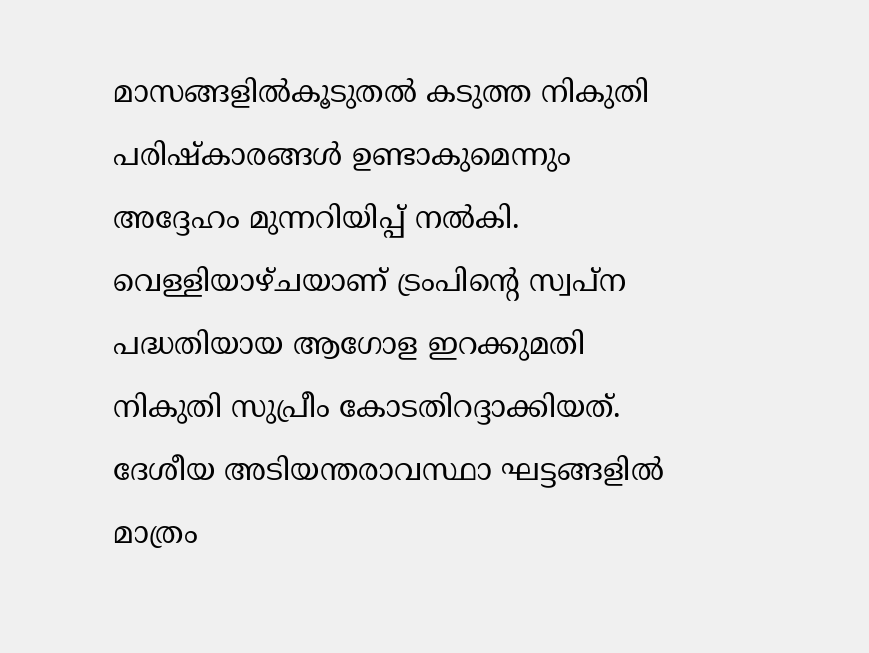മാസങ്ങളിൽകൂടുതൽ കടുത്ത നികുതി പരിഷ്കാരങ്ങൾ ഉണ്ടാകുമെന്നും അദ്ദേഹം മുന്നറിയിപ്പ് നൽകി.
വെള്ളിയാഴ്ചയാണ് ട്രംപിന്റെ സ്വപ്ന പദ്ധതിയായ ആഗോള ഇറക്കുമതി നികുതി സുപ്രീം കോടതിറദ്ദാക്കിയത്. ദേശീയ അടിയന്തരാവസ്ഥാ ഘട്ടങ്ങളിൽ മാത്രം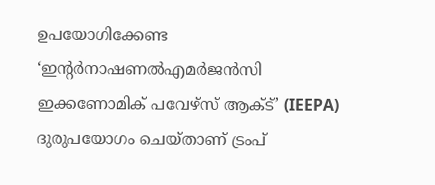ഉപയോഗിക്കേണ്ട ‘ഇന്റർനാഷണൽഎമർജൻസി ഇക്കണോമിക് പവേഴ്സ് ആക്ട്’ (IEEPA) ദുരുപയോഗം ചെയ്താണ് ട്രംപ്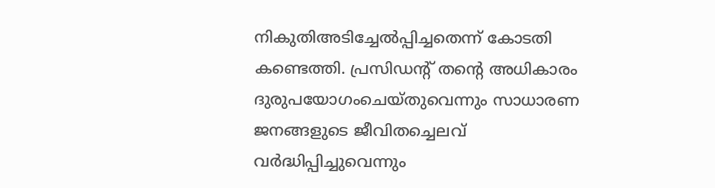നികുതിഅടിച്ചേൽപ്പിച്ചതെന്ന് കോടതി കണ്ടെത്തി. പ്രസിഡന്റ് തന്റെ അധികാരം ദുരുപയോഗംചെയ്തുവെന്നും സാധാരണ ജനങ്ങളുടെ ജീവിതച്ചെലവ് വർദ്ധിപ്പിച്ചുവെന്നും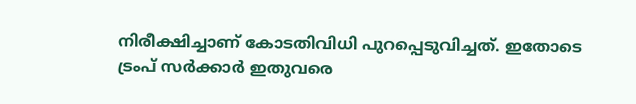നിരീക്ഷിച്ചാണ് കോടതിവിധി പുറപ്പെടുവിച്ചത്. ഇതോടെ ട്രംപ് സർക്കാർ ഇതുവരെ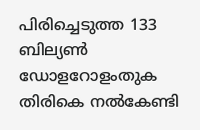പിരിച്ചെടുത്ത 133 ബില്യൺ ഡോളറോളംതുക തിരികെ നൽകേണ്ടി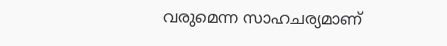വരുമെന്ന സാഹചര്യമാണ്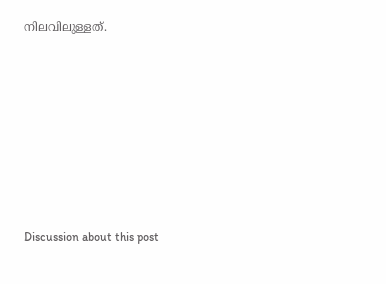നിലവിലുള്ളത്.












Discussion about this post